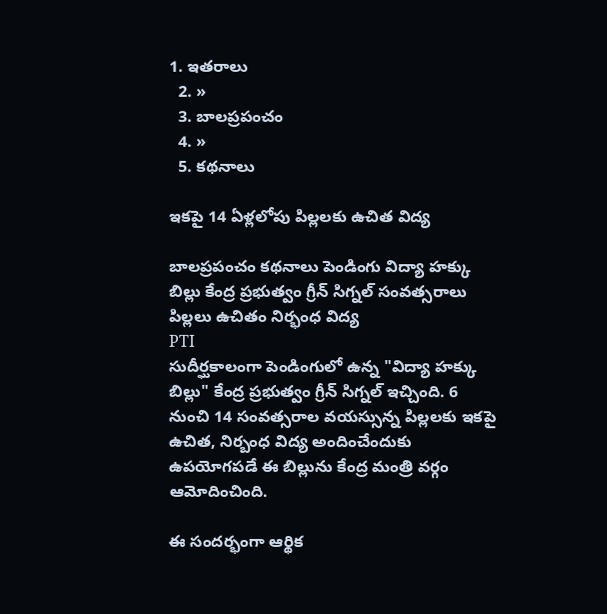1. ఇతరాలు
  2. »
  3. బాలప్రపంచం
  4. »
  5. కథనాలు

ఇకపై 14 ఏళ్లలోపు పిల్లలకు ఉచిత విద్య

బాలప్రపంచం కథనాలు పెండింగు విద్యా హక్కు బిల్లు కేంద్ర ప్రభుత్వం గ్రీన్ సిగ్నల్ సంవత్సరాలు పిల్లలు ఉచితం నిర్భంధ విద్య
PTI
సుదీర్ఘకాలంగా పెండింగులో ఉన్న "విద్యా హక్కు బిల్లు" కేంద్ర ప్రభుత్వం గ్రీన్ సిగ్నల్ ఇచ్చింది. 6 నుంచి 14 సంవత్సరాల వయస్సున్న పిల్లలకు ఇకపై ఉచిత, నిర్బంధ విద్య అందించేందుకు ఉపయోగపడే ఈ బిల్లును కేంద్ర మంత్రి వర్గం ఆమోదించింది.

ఈ సందర్భంగా ఆర్థిక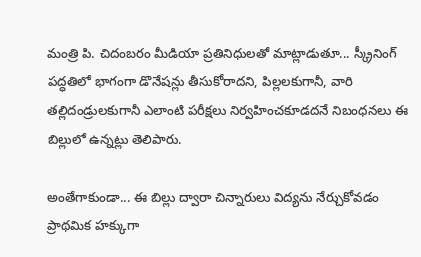మంత్రి పి. చిదంబరం మీడియా ప్రతినిధులతో మాట్లాడుతూ... స్క్రీనింగ్ పద్ధతిలో భాగంగా డొనేషన్లు తీసుకోరాదని, పిల్లలకుగానీ, వారి తల్లిదండ్రులకుగానీ ఎలాంటి పరీక్షలు నిర్వహించకూడదనే నిబంధనలు ఈ బిల్లులో ఉన్నట్లు తెలిపారు.

అంతేగాకుండా... ఈ బిల్లు ద్వారా చిన్నారులు విద్యను నేర్చుకోవడం ప్రాథమిక హక్కుగా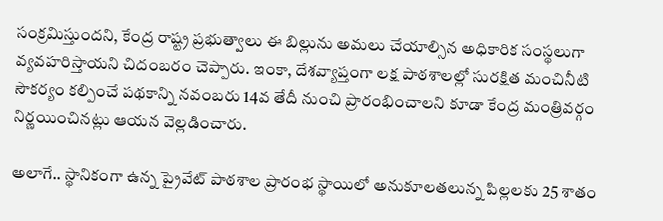సంక్రమిస్తుందని, కేంద్ర రాష్ట్ర ప్రభుత్వాలు ఈ బిల్లును అమలు చేయాల్సిన అధికారిక సంస్థలుగా వ్యవహరిస్తాయని చిదంబరం చెప్పారు. ఇంకా, దేశవ్యాప్తంగా లక్ష పాఠశాలల్లో సురక్షిత మంచినీటి సౌకర్యం కల్పించే పథకాన్ని నవంబరు 14వ తేదీ నుంచి ప్రారంభించాలని కూడా కేంద్ర మంత్రివర్గం నిర్ణయించినట్లు ఆయన వెల్లడించారు.

అలాగే.. స్థానికంగా ఉన్న ప్రైవేట్ పాఠశాల ప్రారంభ స్థాయిలో అనుకూలతలున్న పిల్లలకు 25 శాతం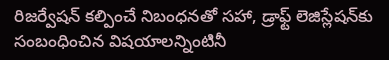రిజర్వేషన్‌‍ కల్పించే నిబంధనతో సహా, డ్రాఫ్ట్ లెజిస్లేషన్‌కు సంబంధించిన విషయాలన్నింటినీ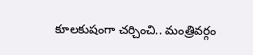కూలకుషంగా చర్చించి.. మంత్రివర్గం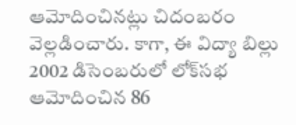ఆమోదించినట్లు చిదంబరం వెల్లడించారు. కాగా, ఈ విద్యా బిల్లు 2002 డిసెంబరులో లోక్‌సభ ఆమోదించిన 86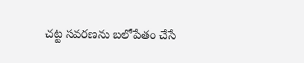చట్ట సవరణను బలోపేతం చేసే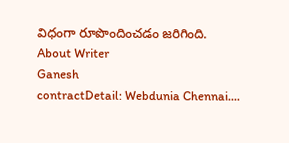విధంగా రూపొందించడం జరిగింది.
About Writer
Ganesh
contractDetail: Webdunia Chennai....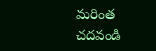మరింత చదవండి